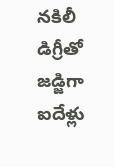నకిలీ డిగ్రీతో జడ్జిగా ఐదేళ్లు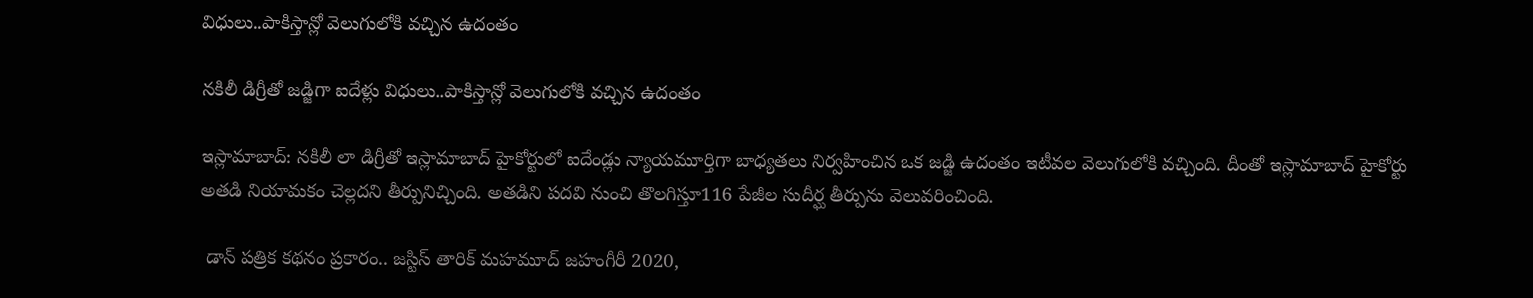విధులు..పాకిస్తాన్లో వెలుగులోకి వచ్చిన ఉదంతం

నకిలీ డిగ్రీతో జడ్జిగా ఐదేళ్లు విధులు..పాకిస్తాన్లో వెలుగులోకి వచ్చిన ఉదంతం

ఇస్లామాబాద్: నకిలీ లా డిగ్రీతో ఇస్లామాబాద్ హైకోర్టులో ఐదేండ్లు న్యాయమూర్తిగా బాధ్యతలు నిర్వహించిన ఒక జడ్జి ఉదంతం ఇటీవల వెలుగులోకి వచ్చింది. దీంతో ఇస్లామాబాద్ హైకోర్టు అతడి నియామకం చెల్లదని తీర్పునిచ్చింది. అతడిని పదవి నుంచి తొలగిస్తూ116 పేజీల సుదీర్ఘ తీర్పును వెలువరించింది.

 డాన్ పత్రిక కథనం ప్రకారం.. జస్టిస్ తారిక్ మహమూద్ జహంగీరీ 2020,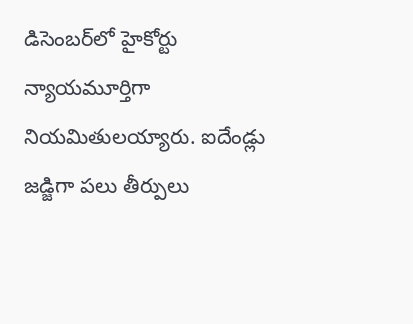డిసెంబర్‌‌‌‌‌‌‌‌‌‌‌‌‌‌‌‌లో హైకోర్టు న్యాయమూర్తిగా నియమితులయ్యారు. ఐదేండ్లు జడ్జిగా పలు తీర్పులు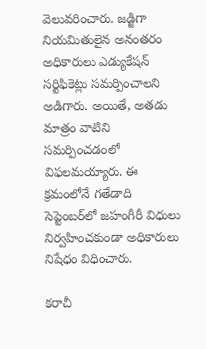వెలువరించారు. జడ్జిగా నియమితులైన అనంతరం అధికారులు ఎడ్యుకేషన్ సర్టిఫికెట్లు సమర్పించాలని అడిగారు. అయితే, అతడు మాత్రం వాటిని సమర్పించడంలో విఫలమయ్యారు. ఈ క్రమంలోనే గతేడాది సెప్టెంబర్‌‌‌‌‌‌‌‌‌‌‌‌‌‌‌‌లో జహంగీరీ విధులు నిర్వహించకుండా అధికారులు నిషేధం విధించారు.

కరాచీ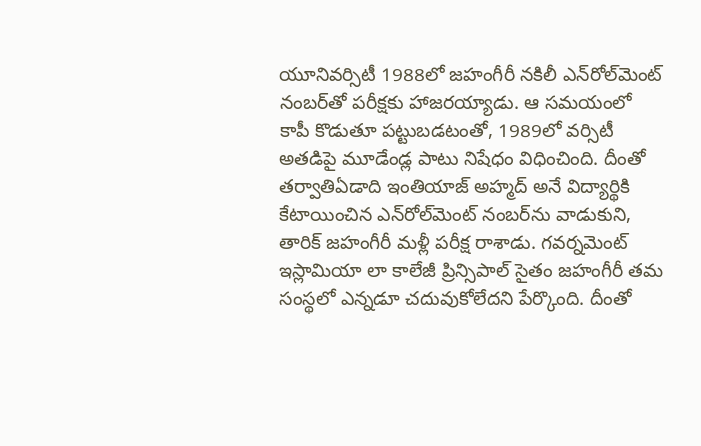యూనివర్సిటీ 1988లో జహంగీరీ నకిలీ ఎన్‌‌‌‌‌‌‌‌రోల్‌‌‌‌‌‌‌‌మెంట్ నంబర్‌‌‌‌‌‌‌‌‌‌‌‌‌‌‌‌తో పరీక్షకు హాజరయ్యాడు. ఆ సమయంలో కాపీ కొడుతూ పట్టుబడటంతో, 1989లో వర్సిటీ అతడిపై మూడేండ్ల పాటు నిషేధం విధించింది. దీంతో తర్వాతిఏడాది ఇంతియాజ్ అహ్మద్ అనే విద్యార్థికి కేటాయించిన ఎన్‌‌‌‌‌‌‌‌రోల్‌‌‌‌‌‌‌‌మెంట్ నంబర్‌‌‌‌‌‌‌‌ను వాడుకుని, తారిక్ జహంగీరీ మళ్లీ పరీక్ష రాశాడు. గవర్నమెంట్ ఇస్లామియా లా కాలేజీ ప్రిన్సిపాల్ సైతం జహంగీరీ తమ సంస్థలో ఎన్నడూ చదువుకోలేదని పేర్కొంది. దీంతో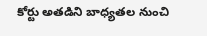కోర్టు అతడిని బాధ్యతల నుంచి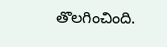తొలగించింది.